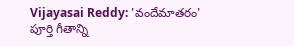Vijayasai Reddy: 'వందేమాతరం' పూర్తి గీతాన్ని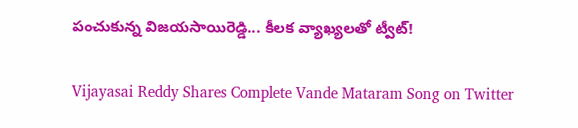పంచుకున్న విజయసాయిరెడ్డి... కీలక వ్యాఖ్యలతో ట్వీట్!

Vijayasai Reddy Shares Complete Vande Mataram Song on Twitter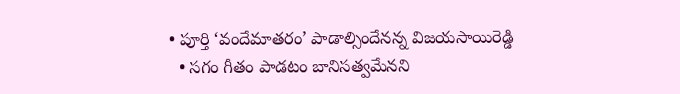• పూర్తి ‘వందేమాతరం’ పాడాల్సిందేనన్న విజయసాయిరెడ్డి
  • సగం గీతం పాడటం బానిసత్వమేనని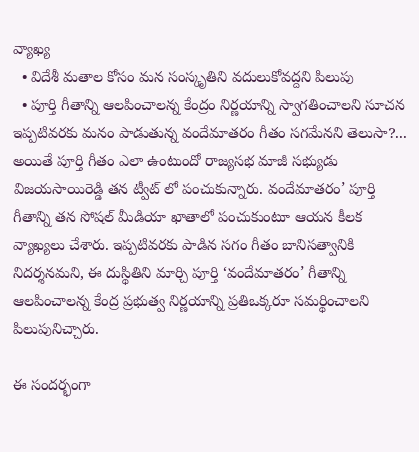వ్యాఖ్య
  • విదేశీ మతాల కోసం మన సంస్కృతిని వదులుకోవద్దని పిలుపు
  • పూర్తి గీతాన్ని ఆలపించాలన్న కేంద్రం నిర్ణయాన్ని స్వాగతించాలని సూచన
ఇప్పటివరకు మనం పాడుతున్న వందేమాతరం గీతం సగమేనని తెలుసా?... అయితే పూర్తి గీతం ఎలా ఉంటుందో రాజ్యసభ మాజీ సభ్యుడు విజయసాయిరెడ్డి తన ట్వీట్ లో పంచుకున్నారు. వందేమాతరం’ పూర్తి గీతాన్ని తన సోషల్ మీడియా ఖాతాలో పంచుకుంటూ ఆయన కీలక వ్యాఖ్యలు చేశారు. ఇప్పటివరకు పాడిన సగం గీతం బానిసత్వానికి నిదర్శనమని, ఈ దుస్థితిని మార్చి పూర్తి ‘వందేమాతరం’ గీతాన్ని ఆలపించాలన్న కేంద్ర ప్రభుత్వ నిర్ణయాన్ని ప్రతిఒక్కరూ సమర్థించాలని పిలుపునిచ్చారు.

ఈ సందర్భంగా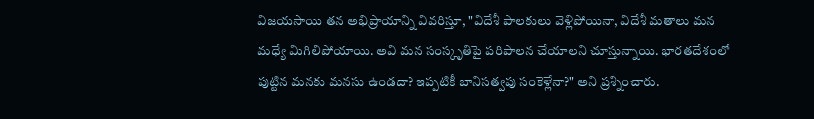విజయసాయి తన అభిప్రాయాన్ని వివరిస్తూ, "విదేశీ పాలకులు వెళ్లిపోయినా, విదేశీ మతాలు మన మధ్యే మిగిలిపోయాయి. అవి మన సంస్కృతిపై పరిపాలన చేయాలని చూస్తున్నాయి. భారతదేశంలో పుట్టిన మనకు మనసు ఉండదా? ఇప్పటికీ బానిసత్వపు సంకెళ్లేనా?" అని ప్రశ్నించారు.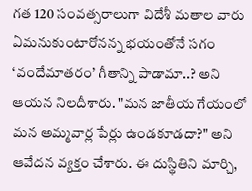గత 120 సంవత్సరాలుగా విదేశీ మతాల వారు ఏమనుకుంటారోనన్న భయంతోనే సగం ‘వందేమాతరం’ గీతాన్ని పాడామా..? అని ఆయన నిలదీశారు. "మన జాతీయ గేయంలో మన అమ్మవార్ల పేర్లు ఉండకూడదా?" అని ఆవేదన వ్యక్తం చేశారు. ఈ దుస్థితిని మార్చి,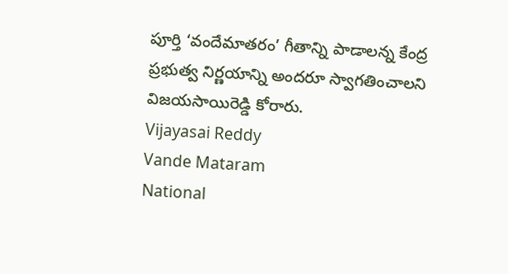పూర్తి ‘వందేమాతరం’ గీతాన్ని పాడాలన్న కేంద్ర ప్రభుత్వ నిర్ణయాన్ని అందరూ స్వాగతించాలని విజయసాయిరెడ్డి కోరారు.
Vijayasai Reddy
Vande Mataram
National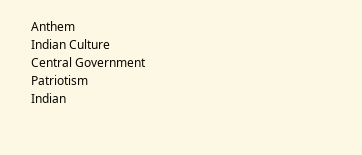Anthem
Indian Culture
Central Government
Patriotism
Indian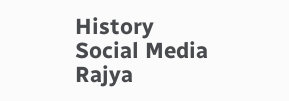History
Social Media
Rajya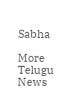Sabha

More Telugu News